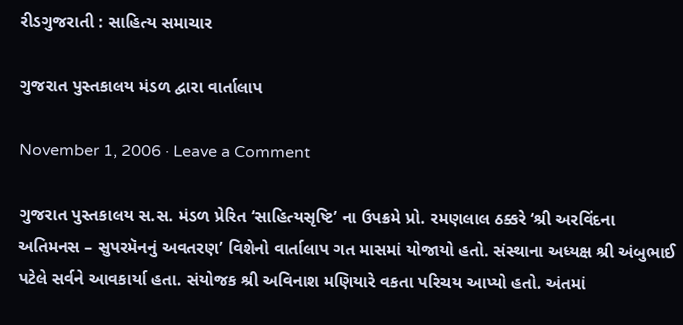રીડગુજરાતી : સાહિત્ય સમાચાર

ગુજરાત પુસ્તકાલય મંડળ દ્વારા વાર્તાલાપ

November 1, 2006 · Leave a Comment

ગુજરાત પુસ્તકાલય સ.સ. મંડળ પ્રેરિત ‘સાહિત્યસૃષ્ટિ’ ના ઉપક્રમે પ્રો. રમણલાલ ઠક્કરે ‘શ્રી અરવિંદના અતિમનસ – સુપરમૅનનું અવતરણ’ વિશેનો વાર્તાલાપ ગત માસમાં યોજાયો હતો. સંસ્થાના અધ્યક્ષ શ્રી અંબુભાઈ પટેલે સર્વને આવકાર્યા હતા. સંયોજક શ્રી અવિનાશ મણિયારે વકતા પરિચય આપ્યો હતો. અંતમાં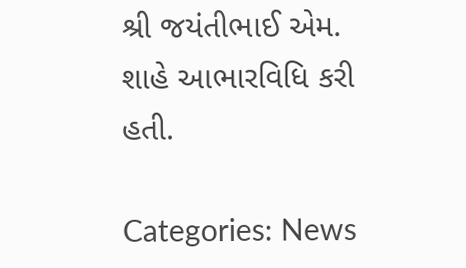શ્રી જયંતીભાઈ એમ. શાહે આભારવિધિ કરી હતી.

Categories: News